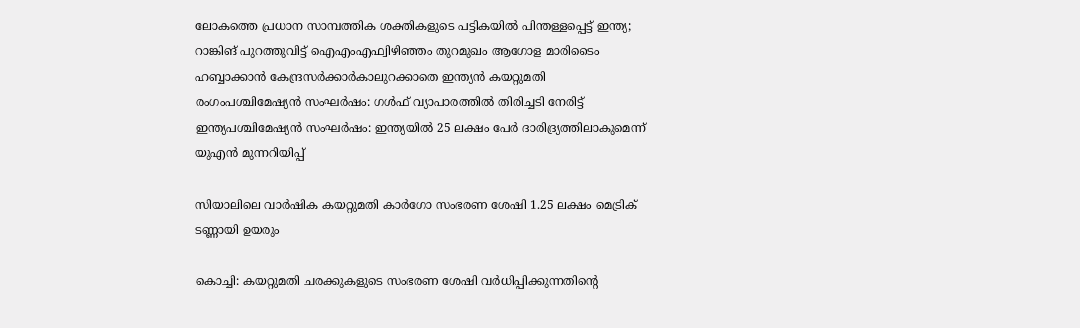ലോകത്തെ പ്രധാന സാമ്പത്തിക ശക്തികളുടെ പട്ടികയിൽ പിന്തള്ളപ്പെട്ട് ഇന്ത്യ; റാങ്കിങ് പുറത്തുവിട്ട് ഐഎംഎഫ്വിഴിഞ്ഞം തുറമുഖം ആഗോള മാരിടൈം ഹബ്ബാക്കാൻ കേന്ദ്രസർക്കാർകാലുറക്കാതെ ഇന്ത്യൻ കയറ്റുമതി രംഗംപശ്ചിമേഷ്യൻ സംഘർഷം: ഗൾഫ് വ്യാപാരത്തിൽ തിരിച്ചടി നേരിട്ട് ഇന്ത്യപശ്ചിമേഷ്യൻ സംഘർഷം: ഇന്ത്യയിൽ 25 ലക്ഷം പേർ ദാരിദ്ര്യത്തിലാകുമെന്ന് യുഎൻ മുന്നറിയിപ്പ്

സിയാലിലെ വാര്‍ഷിക കയറ്റുമതി കാര്‍ഗോ സംഭരണ ശേഷി 1.25 ലക്ഷം മെട്രിക് ടണ്ണായി ഉയരും

കൊച്ചി: കയറ്റുമതി ചരക്കുകളുടെ സംഭരണ ശേഷി വര്‍ധിപ്പിക്കുന്നതിന്റെ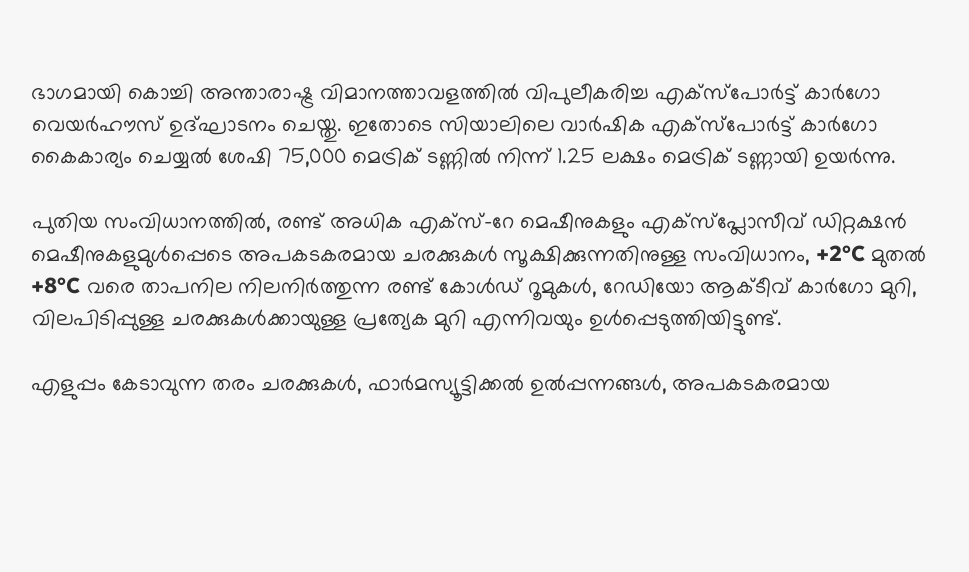ഭാഗമായി കൊച്ചി അന്താരാഷ്ട്ര വിമാനത്താവളത്തില്‍ വിപുലീകരിച്ച എക്സ്പോര്‍ട്ട് കാര്‍ഗോ വെയര്‍ഹൗസ് ഉദ്ഘാടനം ചെയ്തു. ഇതോടെ സിയാലിലെ വാര്‍ഷിക എക്‌സ്‌പോര്‍ട്ട് കാര്‍ഗോ കൈകാര്യം ചെയ്യല്‍ ശേഷി 75,000 മെട്രിക് ടണ്ണില്‍ നിന്ന് 1.25 ലക്ഷം മെട്രിക് ടണ്ണായി ഉയര്‍ന്നു.

പുതിയ സംവിധാനത്തില്‍, രണ്ട് അധിക എക്സ്-റേ മെഷീനുകളും എക്‌സ്‌പ്ലോസീവ് ഡിറ്റക്ഷന്‍ മെഷീനുകളുമുള്‍പ്പെടെ അപകടകരമായ ചരക്കുകള്‍ സൂക്ഷിക്കുന്നതിനുള്ള സംവിധാനം, +2°C മുതല്‍ +8°C വരെ താപനില നിലനിര്‍ത്തുന്ന രണ്ട് കോള്‍ഡ് റൂമുകള്‍, റേഡിയോ ആക്ടീവ് കാര്‍ഗോ മുറി, വിലപിടിപ്പുള്ള ചരക്കുകള്‍ക്കായുള്ള പ്രത്യേക മുറി എന്നിവയും ഉള്‍പ്പെടുത്തിയിട്ടുണ്ട്.

എളുപ്പം കേടാവുന്ന തരം ചരക്കുകള്‍, ഫാര്‍മസ്യൂട്ടിക്കല്‍ ഉല്‍പ്പന്നങ്ങള്‍, അപകടകരമായ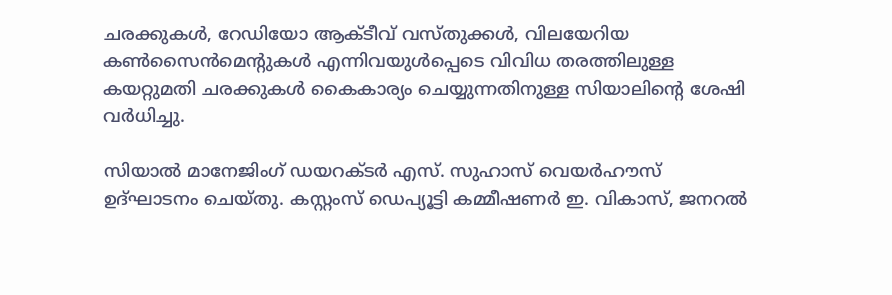ചരക്കുകള്‍, റേഡിയോ ആക്ടീവ് വസ്തുക്കള്‍, വിലയേറിയ കണ്‍സൈന്‍മെന്റുകള്‍ എന്നിവയുള്‍പ്പെടെ വിവിധ തരത്തിലുള്ള കയറ്റുമതി ചരക്കുകള്‍ കൈകാര്യം ചെയ്യുന്നതിനുള്ള സിയാലിന്റെ ശേഷി വര്‍ധിച്ചു.

സിയാല്‍ മാനേജിംഗ് ഡയറക്ടര്‍ എസ്. സുഹാസ് വെയര്‍ഹൗസ് ഉദ്ഘാടനം ചെയ്തു. കസ്റ്റംസ് ഡെപ്യൂട്ടി കമ്മീഷണര്‍ ഇ. വികാസ്, ജനറല്‍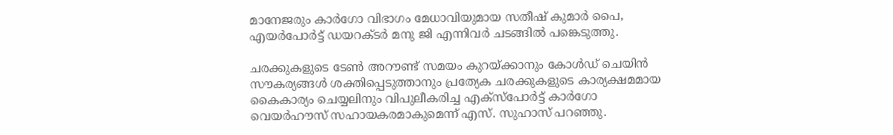മാനേജരും കാര്‍ഗോ വിഭാഗം മേധാവിയുമായ സതീഷ് കുമാര്‍ പൈ, എയര്‍പോര്‍ട്ട് ഡയറക്ടര്‍ മനു ജി എന്നിവര്‍ ചടങ്ങില്‍ പങ്കെടുത്തു.

ചരക്കുകളുടെ ടേണ്‍ അറൗണ്ട് സമയം കുറയ്ക്കാനും കോള്‍ഡ് ചെയിന്‍ സൗകര്യങ്ങള്‍ ശക്തിപ്പെടുത്താനും പ്രത്യേക ചരക്കുകളുടെ കാര്യക്ഷമമായ കൈകാര്യം ചെയ്യലിനും വിപുലീകരിച്ച എക്സ്പോര്‍ട്ട് കാര്‍ഗോ വെയര്‍ഹൗസ് സഹായകരമാകുമെന്ന് എസ്. സുഹാസ് പറഞ്ഞു.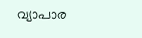വ്യാപാര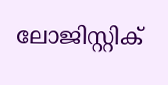ലോജിസ്റ്റിക്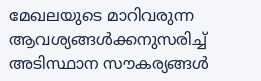മേഖലയുടെ മാറിവരുന്ന ആവശ്യങ്ങള്‍ക്കനുസരിച്ച് അടിസ്ഥാന സൗകര്യങ്ങള്‍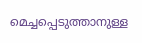മെച്ചപ്പെടുത്താനുള്ള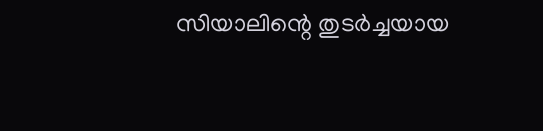സിയാലിന്റെ തുടര്‍ച്ചയായ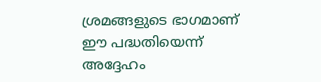ശ്രമങ്ങളുടെ ഭാഗമാണ് ഈ പദ്ധതിയെന്ന് അദ്ദേഹം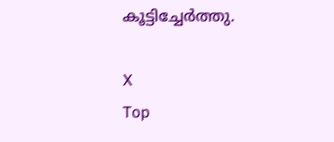കൂട്ടിച്ചേര്‍ത്തു.

X
Top